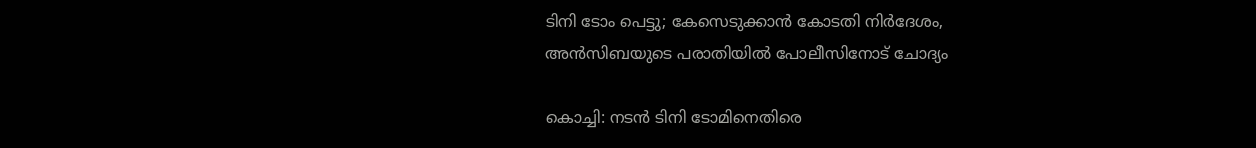ടിനി ടോം പെട്ടു; കേസെടുക്കാന്‍ കോടതി നിര്‍ദേശം, അന്‍സിബയുടെ പരാതിയില്‍ പോലീസിനോട് ചോദ്യം

കൊച്ചി: നടന്‍ ടിനി ടോമിനെതിരെ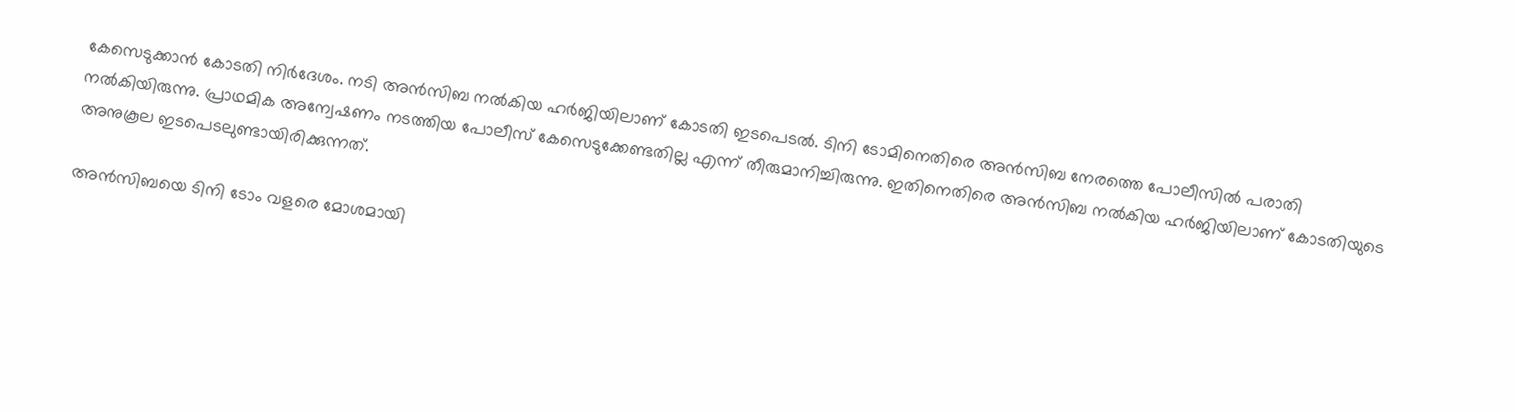കേസെടുക്കാന്‍ കോടതി നിര്‍ദേശം. നടി അന്‍സിബ നല്‍കിയ ഹര്‍ജിയിലാണ് കോടതി ഇടപെടല്‍. ടിനി ടോമിനെതിരെ അന്‍സിബ നേരത്തെ പോലീസില്‍ പരാതി നല്‍കിയിരുന്നു. പ്രാഥമിക അന്വേഷണം നടത്തിയ പോലീസ് കേസെടുക്കേണ്ടതില്ല എന്ന് തീരുമാനിച്ചിരുന്നു. ഇതിനെതിരെ അന്‍സിബ നല്‍കിയ ഹര്‍ജിയിലാണ് കോടതിയുടെ അനുകൂല ഇടപെടലുണ്ടായിരിക്കുന്നത്.

അന്‍സിബയെ ടിനി ടോം വളരെ മോശമായി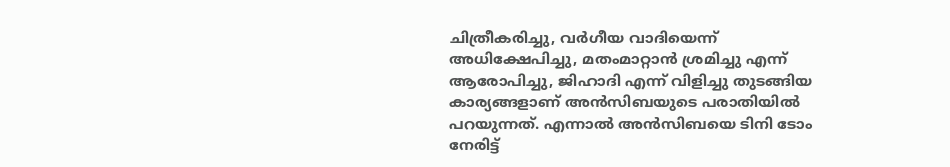ചിത്രീകരിച്ചു, വര്‍ഗീയ വാദിയെന്ന് അധിക്ഷേപിച്ചു, മതംമാറ്റാന്‍ ശ്രമിച്ചു എന്ന് ആരോപിച്ചു, ജിഹാദി എന്ന് വിളിച്ചു തുടങ്ങിയ കാര്യങ്ങളാണ് അന്‍സിബയുടെ പരാതിയില്‍ പറയുന്നത്. എന്നാല്‍ അന്‍സിബയെ ടിനി ടോം നേരിട്ട്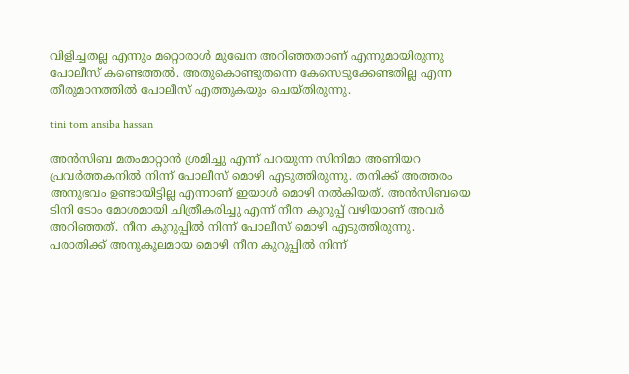വിളിച്ചതല്ല എന്നും മറ്റൊരാള്‍ മുഖേന അറിഞ്ഞതാണ് എന്നുമായിരുന്നു പോലീസ് കണ്ടെത്തല്‍. അതുകൊണ്ടുതന്നെ കേസെടുക്കേണ്ടതില്ല എന്ന തീരുമാനത്തില്‍ പോലീസ് എത്തുകയും ചെയ്തിരുന്നു.

tini tom ansiba hassan

അന്‍സിബ മതംമാറ്റാന്‍ ശ്രമിച്ചു എന്ന് പറയുന്ന സിനിമാ അണിയറ പ്രവര്‍ത്തകനില്‍ നിന്ന് പോലീസ് മൊഴി എടുത്തിരുന്നു. തനിക്ക് അത്തരം അനുഭവം ഉണ്ടായിട്ടില്ല എന്നാണ് ഇയാള്‍ മൊഴി നല്‍കിയത്. അന്‍സിബയെ ടിനി ടോം മോശമായി ചിത്രീകരിച്ചു എന്ന് നീന കുറുപ്പ് വഴിയാണ് അവര്‍ അറിഞ്ഞത്. നീന കുറുപ്പില്‍ നിന്ന് പോലീസ് മൊഴി എടുത്തിരുന്നു. പരാതിക്ക് അനുകൂലമായ മൊഴി നീന കുറുപ്പില്‍ നിന്ന്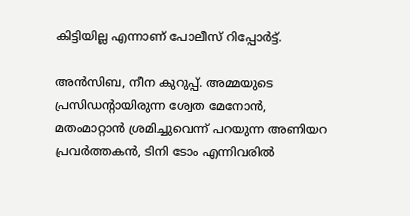കിട്ടിയില്ല എന്നാണ് പോലീസ് റിപ്പോര്‍ട്ട്.

അന്‍സിബ, നീന കുറുപ്പ്. അമ്മയുടെ പ്രസിഡന്റായിരുന്ന ശ്വേത മേനോന്‍, മതംമാറ്റാന്‍ ശ്രമിച്ചുവെന്ന് പറയുന്ന അണിയറ പ്രവര്‍ത്തകന്‍, ടിനി ടോം എന്നിവരില്‍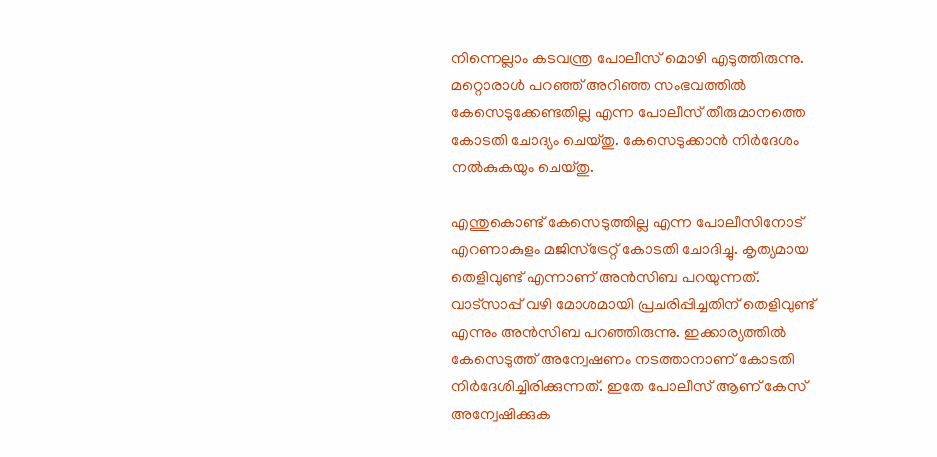നിന്നെല്ലാം കടവന്ത്ര പോലീസ് മൊഴി എടുത്തിരുന്നു. മറ്റൊരാള്‍ പറഞ്ഞ് അറിഞ്ഞ സംഭവത്തില്‍ കേസെടുക്കേണ്ടതില്ല എന്ന പോലീസ് തീരുമാനത്തെ കോടതി ചോദ്യം ചെയ്തു. കേസെടുക്കാന്‍ നിര്‍ദേശം നല്‍കുകയും ചെയ്തു.

എന്തുകൊണ്ട് കേസെടുത്തില്ല എന്ന പോലീസിനോട് എറണാകുളം മജിസ്‌ട്രേറ്റ് കോടതി ചോദിച്ചു. കൃത്യമായ തെളിവുണ്ട് എന്നാണ് അന്‍സിബ പറയുന്നത്. വാട്‌സാപ്പ് വഴി മോശമായി പ്രചരിപ്പിച്ചതിന് തെളിവുണ്ട് എന്നും അന്‍സിബ പറഞ്ഞിരുന്നു. ഇക്കാര്യത്തില്‍ കേസെടുത്ത് അന്വേഷണം നടത്താനാണ് കോടതി നിര്‍ദേശിച്ചിരിക്കുന്നത്. ഇതേ പോലീസ് ആണ് കേസ് അന്വേഷിക്കുക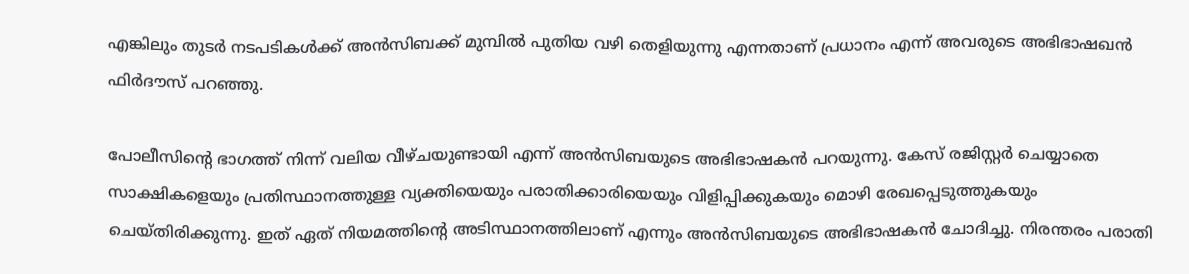എങ്കിലും തുടര്‍ നടപടികള്‍ക്ക് അന്‍സിബക്ക് മുമ്പില്‍ പുതിയ വഴി തെളിയുന്നു എന്നതാണ് പ്രധാനം എന്ന് അവരുടെ അഭിഭാഷഖന്‍ ഫിര്‍ദൗസ് പറഞ്ഞു.

പോലീസിന്റെ ഭാഗത്ത് നിന്ന് വലിയ വീഴ്ചയുണ്ടായി എന്ന് അന്‍സിബയുടെ അഭിഭാഷകന്‍ പറയുന്നു. കേസ് രജിസ്റ്റര്‍ ചെയ്യാതെ സാക്ഷികളെയും പ്രതിസ്ഥാനത്തുള്ള വ്യക്തിയെയും പരാതിക്കാരിയെയും വിളിപ്പിക്കുകയും മൊഴി രേഖപ്പെടുത്തുകയും ചെയ്തിരിക്കുന്നു. ഇത് ഏത് നിയമത്തിന്റെ അടിസ്ഥാനത്തിലാണ് എന്നും അന്‍സിബയുടെ അഭിഭാഷകന്‍ ചോദിച്ചു. നിരന്തരം പരാതി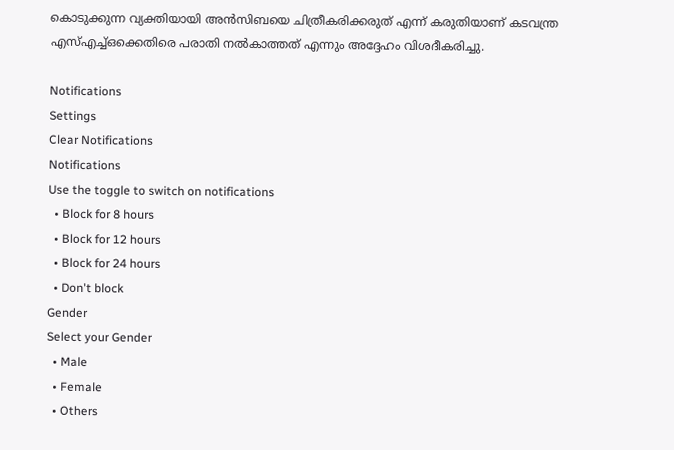കൊടുക്കുന്ന വ്യക്തിയായി അന്‍സിബയെ ചിത്രീകരിക്കരുത് എന്ന് കരുതിയാണ് കടവന്ത്ര എസ്എച്ച്ഒക്കെതിരെ പരാതി നല്‍കാത്തത് എന്നും അദ്ദേഹം വിശദീകരിച്ചു.

Notifications
Settings
Clear Notifications
Notifications
Use the toggle to switch on notifications
  • Block for 8 hours
  • Block for 12 hours
  • Block for 24 hours
  • Don't block
Gender
Select your Gender
  • Male
  • Female
  • Others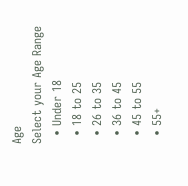Age
Select your Age Range
  • Under 18
  • 18 to 25
  • 26 to 35
  • 36 to 45
  • 45 to 55
  • 55+